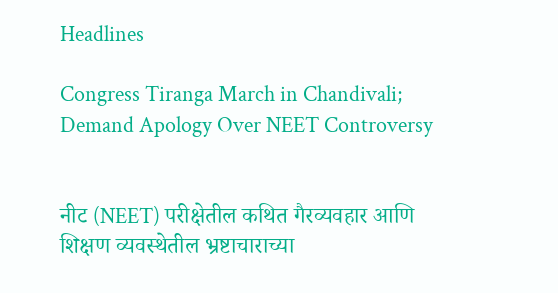Headlines

Congress Tiranga March in Chandivali; Demand Apology Over NEET Controversy


नीट (NEET) परीक्षेतील कथित गैरव्यवहार आणि शिक्षण व्यवस्थेतील भ्रष्टाचाराच्या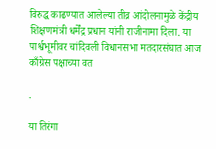विरुद्ध काढण्यात आलेल्या तीव्र आंदोलनामुळे केंद्रीय शिक्षणमंत्री धर्मेंद्र प्रधान यांनी राजीनामा दिला. या पार्श्वभूमीवर चांदिवली विधानसभा मतदारसंघात आज काँग्रेस पक्षाच्या वत

.

या तिरंगा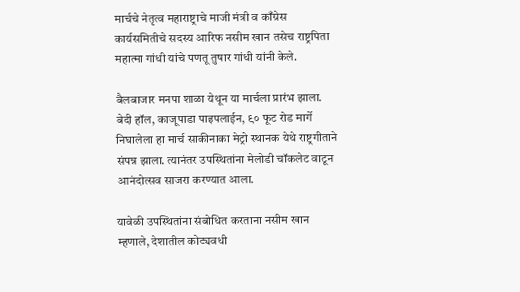मार्चचे नेतृत्व महाराष्ट्राचे माजी मंत्री व काँग्रेस कार्यसमितीचे सदस्य आरिफ नसीम खान तसेच राष्ट्रपिता महात्मा गांधी यांचे पणतू तुषार गांधी यांनी केले.

बैलबाजार मनपा शाळा येथून या मार्चला प्रारंभ झाला. बेदी हॉल, काजूपाडा पाइपलाईन, ९० फूट रोड मार्गे निघालेला हा मार्च साकीनाका मेट्रो स्थानक येथे राष्ट्रगीताने संपन्न झाला. त्यानंतर उपस्थितांना मेलोडी चॉकलेट वाटून आनंदोत्सव साजरा करण्यात आला.

यावेळी उपस्थितांना संबोधित करताना नसीम खान म्हणाले, देशातील कोट्यवधी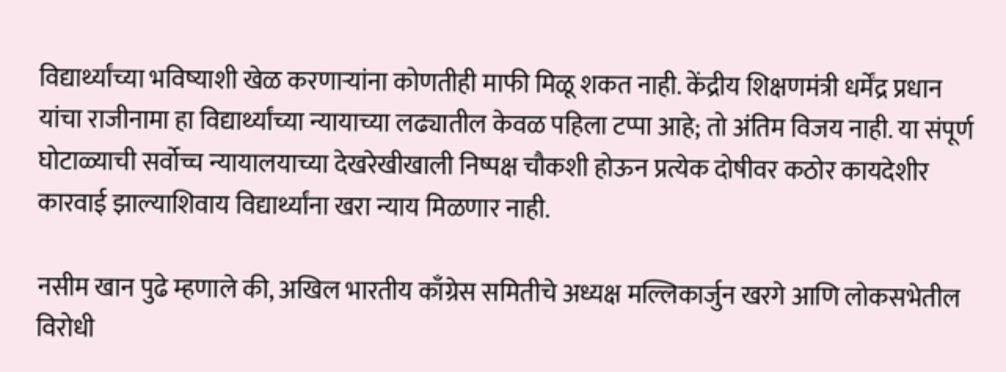विद्यार्थ्यांच्या भविष्याशी खेळ करणाऱ्यांना कोणतीही माफी मिळू शकत नाही. केंद्रीय शिक्षणमंत्री धर्मेंद्र प्रधान यांचा राजीनामा हा विद्यार्थ्यांच्या न्यायाच्या लढ्यातील केवळ पहिला टप्पा आहे; तो अंतिम विजय नाही. या संपूर्ण घोटाळ्याची सर्वोच्च न्यायालयाच्या देखरेखीखाली निष्पक्ष चौकशी होऊन प्रत्येक दोषीवर कठोर कायदेशीर कारवाई झाल्याशिवाय विद्यार्थ्यांना खरा न्याय मिळणार नाही.

नसीम खान पुढे म्हणाले की, अखिल भारतीय काँग्रेस समितीचे अध्यक्ष मल्लिकार्जुन खरगे आणि लोकसभेतील विरोधी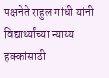पक्षनेते राहुल गांधी यांनी विद्यार्थ्यांच्या न्याय्य हक्कांसाठी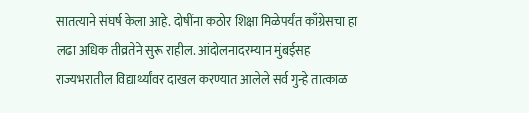सातत्याने संघर्ष केला आहे. दोषींना कठोर शिक्षा मिळेपर्यंत काँग्रेसचा हा लढा अधिक तीव्रतेने सुरू राहील. आंदोलनादरम्यान मुंबईसह राज्यभरातील विद्यार्थ्यांवर दाखल करण्यात आलेले सर्व गुन्हे तात्काळ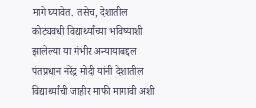मागे घ्यावेत. तसेच, देशातील कोट्यवधी विद्यार्थ्यांच्या भविष्याशी झालेल्या या गंभीर अन्यायाबद्दल पंतप्रधान नरेंद्र मोदी यांनी देशातील विद्यार्थ्यांची जाहीर माफी मागावी अशी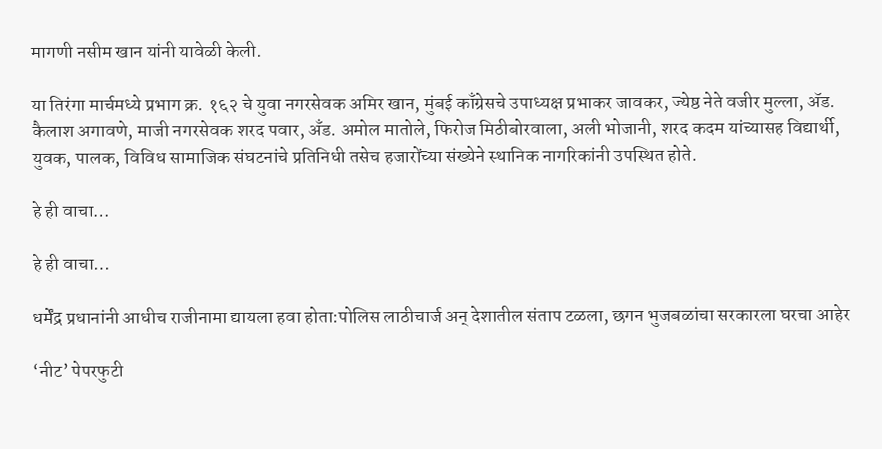मागणी नसीम खान यांनी यावेळी केली.

या तिरंगा मार्चमध्ये प्रभाग क्र. १६२ चे युवा नगरसेवक अमिर खान, मुंबई काँग्रेसचे उपाध्यक्ष प्रभाकर जावकर, ज्येष्ठ नेते वजीर मुल्ला, ॲड. कैलाश अगावणे, माजी नगरसेवक शरद पवार, अँड. अमोल मातोले, फिरोज मिठीबोरवाला, अली भोजानी, शरद कदम यांच्यासह विद्यार्थी, युवक, पालक, विविध सामाजिक संघटनांचे प्रतिनिधी तसेच हजारोंच्या संख्येने स्थानिक नागरिकांनी उपस्थित होते.

हे ही वाचा…

हे ही वाचा…

धर्मेंद्र प्रधानांनी आधीच राजीनामा द्यायला हवा होता:पोलिस लाठीचार्ज अन् देशातील संताप टळला, छगन भुजबळांचा सरकारला घरचा आहेर

‘नीट’ पेपरफुटी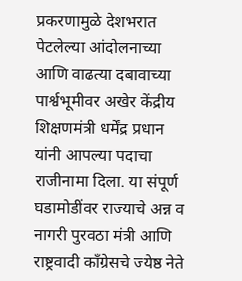प्रकरणामुळे देशभरात पेटलेल्या आंदोलनाच्या आणि वाढत्या दबावाच्या पार्श्वभूमीवर अखेर केंद्रीय शिक्षणमंत्री धर्मेंद्र प्रधान यांनी आपल्या पदाचा राजीनामा दिला. या संपूर्ण घडामोडींवर राज्याचे अन्न व नागरी पुरवठा मंत्री आणि राष्ट्रवादी काँग्रेसचे ज्येष्ठ नेते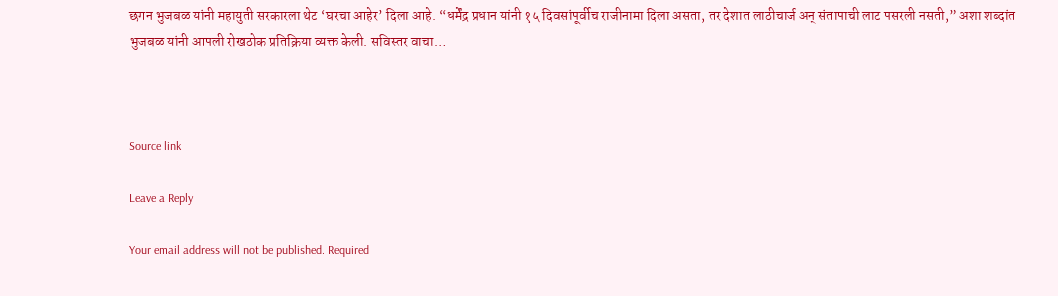छगन भुजबळ यांनी महायुती सरकारला थेट ‘घरचा आहेर’ दिला आहे. “धर्मेंद्र प्रधान यांनी १५ दिवसांपूर्वीच राजीनामा दिला असता, तर देशात लाठीचार्ज अन् संतापाची लाट पसरली नसती,” अशा शब्दांत भुजबळ यांनी आपली रोखठोक प्रतिक्रिया व्यक्त केली. सविस्तर वाचा…



Source link

Leave a Reply

Your email address will not be published. Required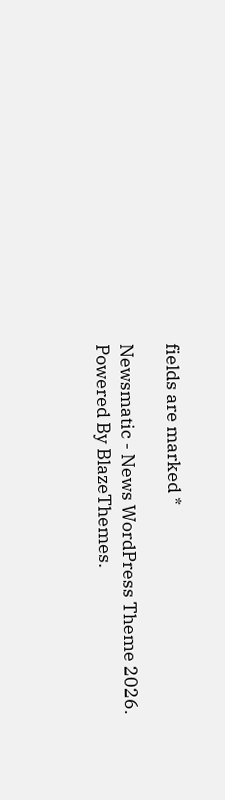fields are marked *

Newsmatic - News WordPress Theme 2026. Powered By BlazeThemes.